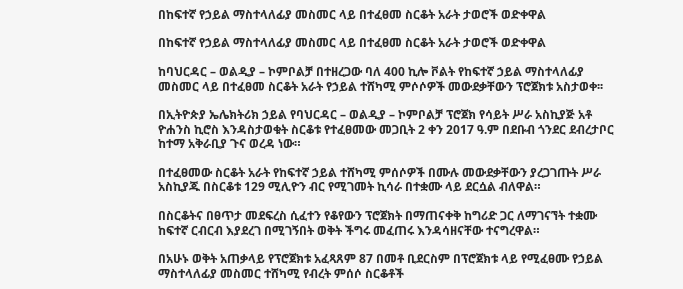በከፍተኛ የኃይል ማስተላለፊያ መስመር ላይ በተፈፀመ ስርቆት አራት ታወሮች ወድቀዋል

በከፍተኛ የኃይል ማስተላለፊያ መስመር ላይ በተፈፀመ ስርቆት አራት ታወሮች ወድቀዋል

ከባህርዳር – ወልዲያ – ኮምቦልቻ በተዘረጋው ባለ 400 ኪሎ ቮልት የከፍተኛ ኃይል ማስተላለፊያ መስመር ላይ በተፈፀመ ስርቆት አራት የኃይል ተሸካሚ ምሶሶዎች መውደቃቸውን ፕሮጀክቱ አስታወቀ፡፡

በኢትዮጵያ ኤሌክትሪክ ኃይል የባህርዳር – ወልዲያ – ኮምቦልቻ ፕሮጀክ የሳይት ሥራ አስኪያጅ አቶ ዮሐንስ ኪሮስ እንዳስታወቁት ስርቆቱ የተፈፀመው መጋቢት 2 ቀን 2017 ዓ.ም በደቡብ ጎንደር ደብረታቦር ከተማ አቅራቢያ ጉና ወረዳ ነው።

በተፈፀመው ስርቆት አራት የከፍተኛ ኃይል ተሸካሚ ምሰሶዎች በሙሉ መውደቃቸውን ያረጋገጡት ሥራ አስኪያጁ በስርቆቱ 129 ሚሊዮን ብር የሚገመት ኪሳራ በተቋሙ ላይ ደርሷል ብለዋል።

በስርቆትና በፀጥታ መደፍረስ ሲፈተን የቆየውን ፕሮጀክት በማጠናቀቅ ከግሪድ ጋር ለማገናኘት ተቋሙ ከፍተኛ ርብርብ እያደረገ በሚገኝበት ወቅት ችግሩ መፈጠሩ እንዳሳዘናቸው ተናግረዋል።

በአሁኑ ወቅት አጠቃላይ የፕሮጀክቱ አፈጻጸም 87 በመቶ ቢደርስም በፕሮጀክቱ ላይ የሚፈፀሙ የኃይል ማስተላለፊያ መስመር ተሸካሚ የብረት ምሰሶ ስርቆቶች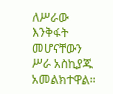ለሥራው እንቅፋት መሆናቸውን ሥራ አስኪያጁ አመልክተዋል።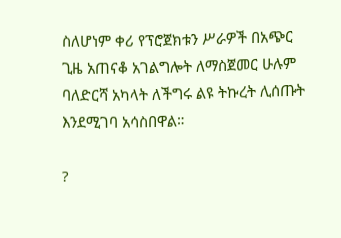ስለሆነም ቀሪ የፕሮጀክቱን ሥራዎች በአጭር ጊዜ አጠናቆ አገልግሎት ለማስጀመር ሁሉም ባለድርሻ አካላት ለችግሩ ልዩ ትኩረት ሊሰጡት እንደሚገባ አሳስበዋል።

?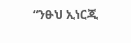“ንፁህ ኢነርጂ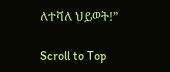ለተሻለ ህይወት!”

Scroll to Top